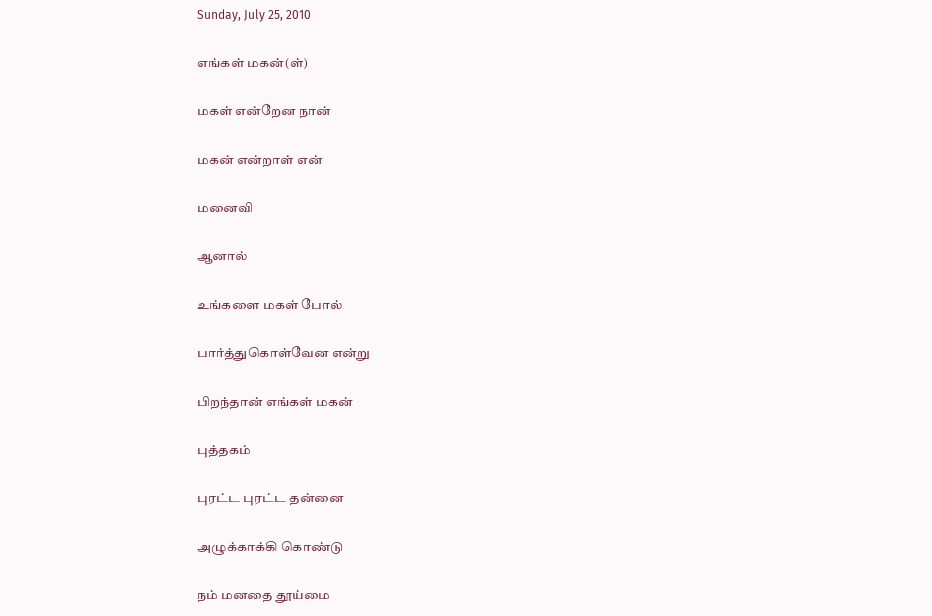Sunday, July 25, 2010

எங்கள் மகன்(ள்)

மகள் என்றேன நான்

மகன் என்றாள் என்

மனைவி

ஆனால்

உங்களை மகள் போல்

பார்த்துகொள்வேன என்று

பிறந்தான் எங்கள் மகன்

புத்தகம்

புரட்ட புரட்ட தன்னை

அழுக்காக்கி கொண்டு

நம் மனதை தூய்மை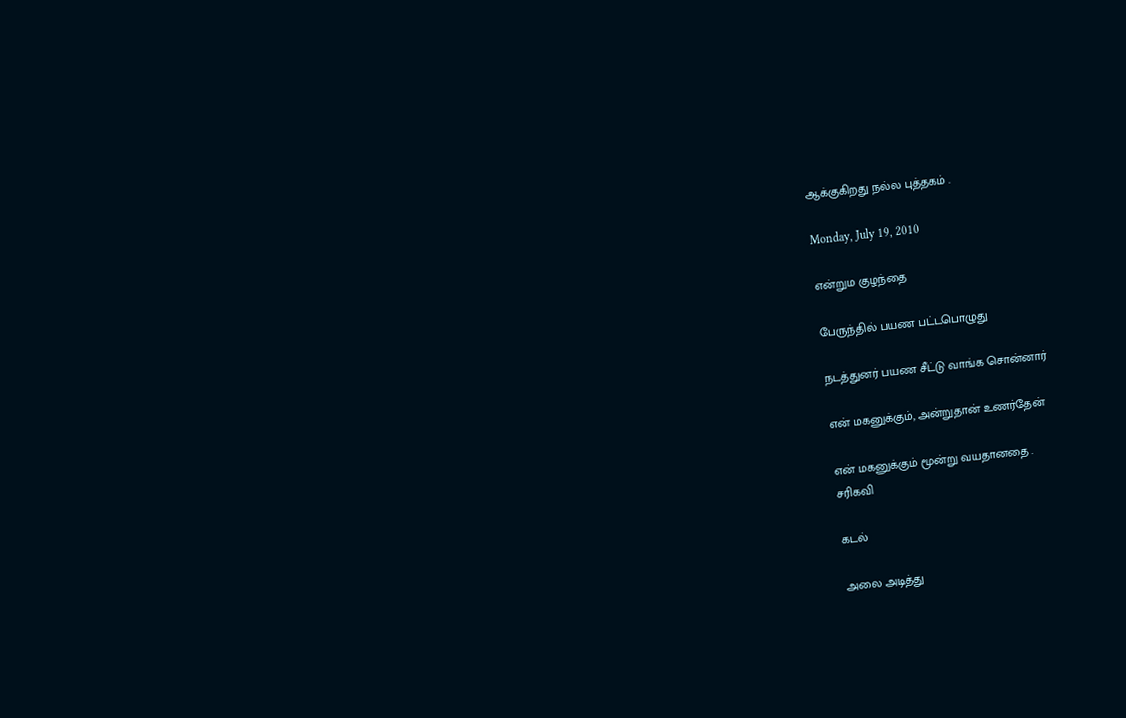ஆக்குகிறது நல்ல புத்தகம் .

Monday, July 19, 2010

என்றும குழந்தை

பேருந்தில் பயண பட்டபொழுது

நடத்துனர் பயண சீட்டு வாங்க சொன்னார்

என் மகனுக்கும், அன்றுதான் உணர்தேன்

என் மகனுக்கும் மூன்று வயதானதை .
சரிகவி

கடல்

அலை அடித்து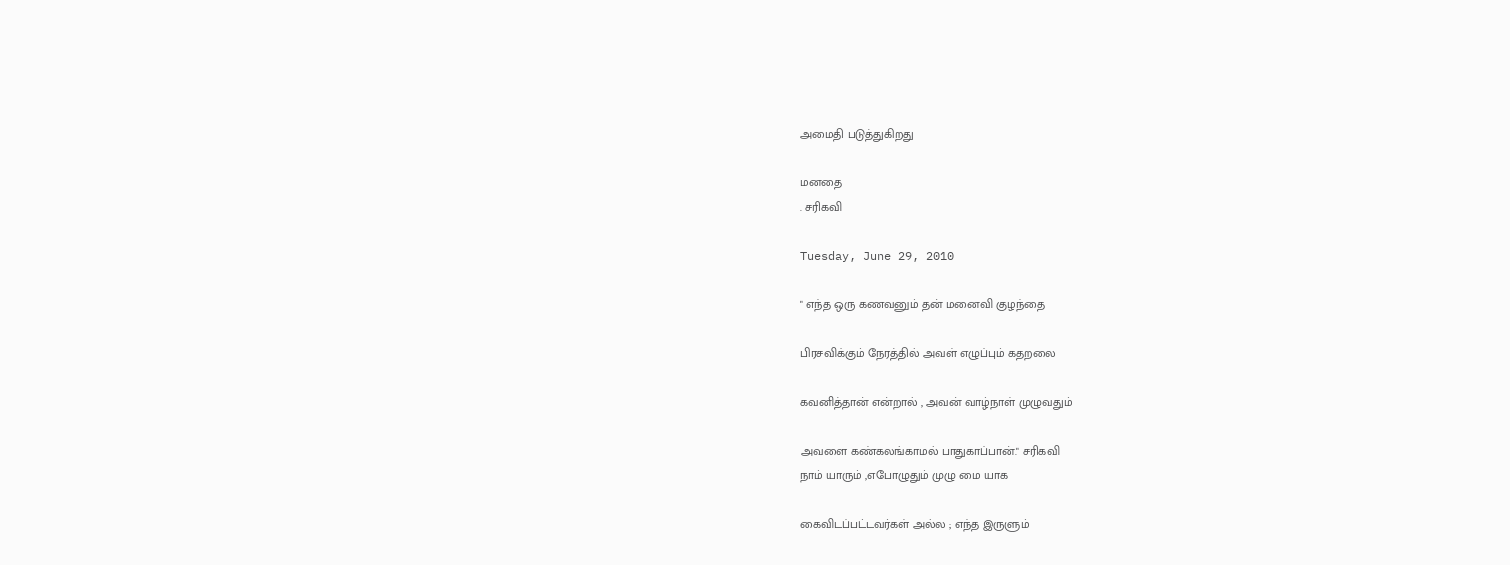அமைதி படுத்துகிறது

மனதை
. சரிகவி

Tuesday, June 29, 2010

" எந்த ஒரு கணவனும் தன் மனைவி குழந்தை

பிரசவிக்கும் நேரத்தில் அவள் எழுப்பும் கதறலை

கவனித்தான் என்றால் , அவன் வாழ்நாள் முழுவதும்

அவளை கண்கலங்காமல் பாதுகாப்பான்." சரிகவி
நாம் யாரும் ,எபோழுதும் முழு மை யாக

கைவிடப்பட்டவர்கள் அல்ல ; எந்த இருளும்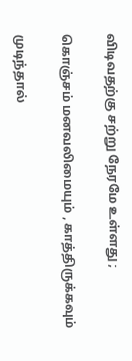விடிவதற்கு சற்று நேரமே உள்ளது ;

கொஞ்சம் மனவலிமையும் , காத்திருக்கவும்

முடிந்தால்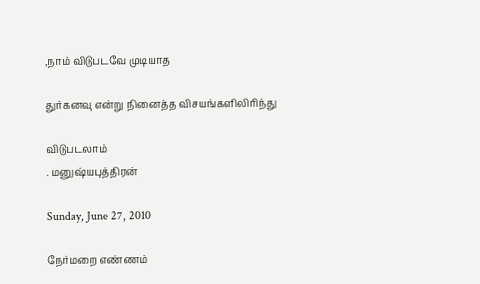,நாம் விடுபடவே முடியாத

துர்கனவு என்று நினைத்த விசயங்களிலிரிந்து

விடுபடலாம்
. மனுஷ்யபுத்திரன்

Sunday, June 27, 2010

நேர்மறை எண்ணம்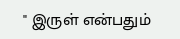" இருள் என்பதும்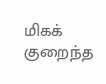மிகக் குறைந்த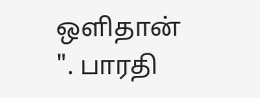ஒளிதான் ". பாரதி